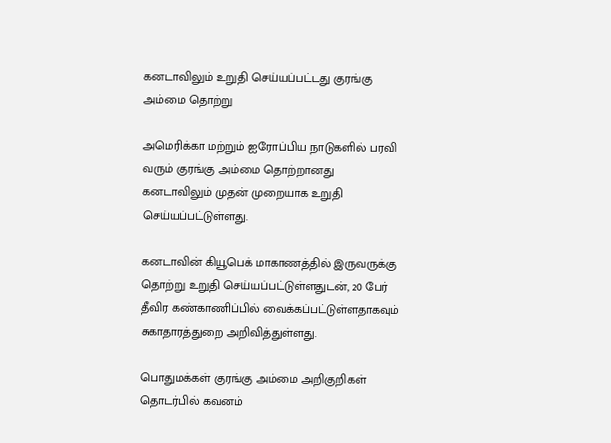கனடாவிலும் உறுதி செய்யப்பட்டது குரங்கு அம்மை தொற்று

அமெரிக்கா மற்றும் ஐரோப்பிய நாடுகளில் பரவி வரும் குரங்கு அம்மை தொற்றானது கனடாவிலும் முதன் முறையாக உறுதி செய்யப்பட்டுள்ளது.

கனடாவின் கியூபெக் மாகாணத்தில் இருவருக்கு தொற்று உறுதி செய்யப்பட்டுள்ளதுடன், 20 பேர் தீவிர கண்காணிப்பில் வைக்கப்பட்டுள்ளதாகவும் சுகாதாரத்துறை அறிவித்துள்ளது.

பொதுமக்கள் குரங்கு அம்மை அறிகுறிகள் தொடர்பில் கவனம்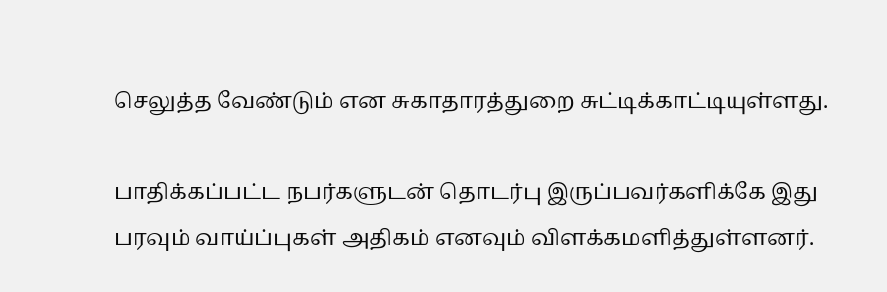செலுத்த வேண்டும் என சுகாதாரத்துறை சுட்டிக்காட்டியுள்ளது.

பாதிக்கப்பட்ட நபர்களுடன் தொடர்பு இருப்பவர்களிக்கே இது பரவும் வாய்ப்புகள் அதிகம் எனவும் விளக்கமளித்துள்ளனர்.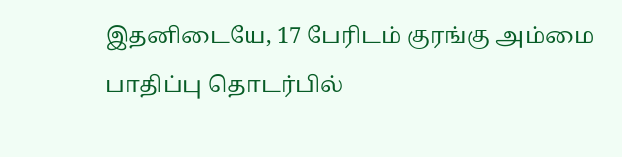இதனிடையே, 17 பேரிடம் குரங்கு அம்மை பாதிப்பு தொடர்பில்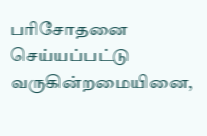பரிசோதனை செய்யப்பட்டு வருகின்றமையினை,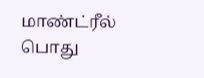மாண்ட்ரீல் பொது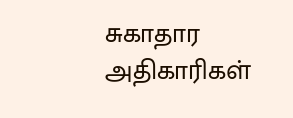சுகாதார அதிகாரிகள்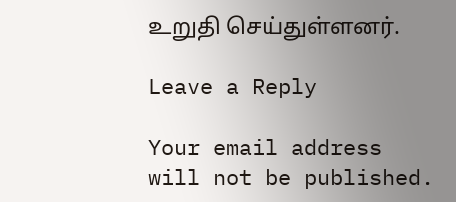உறுதி செய்துள்ளனர்.

Leave a Reply

Your email address will not be published.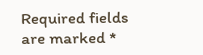Required fields are marked *